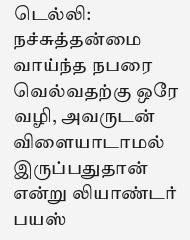டெல்லி: நச்சுத்தன்மை வாய்ந்த நபரை வெல்வதற்கு ஒரே வழி, அவருடன் விளையாடாமல் இருப்பதுதான் என்று லியாண்டர் பயஸ்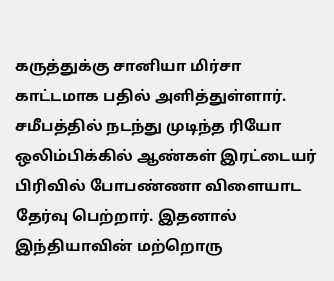கருத்துக்கு சானியா மிர்சா காட்டமாக பதில் அளித்துள்ளார்.
சமீபத்தில் நடந்து முடிந்த ரியோ ஒலிம்பிக்கில் ஆண்கள் இரட்டையர் பிரிவில் போபண்ணா விளையாட தேர்வு பெற்றார். இதனால் இந்தியாவின் மற்றொரு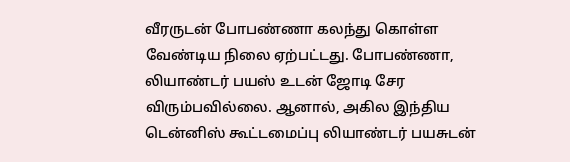வீரருடன் போபண்ணா கலந்து கொள்ள வேண்டிய நிலை ஏற்பட்டது. போபண்ணா, லியாண்டர் பயஸ் உடன் ஜோடி சேர விரும்பவில்லை. ஆனால், அகில இந்திய டென்னிஸ் கூட்டமைப்பு லியாண்டர் பயசுடன்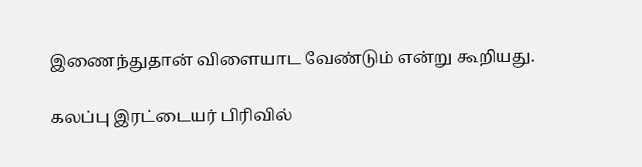இணைந்துதான் விளையாட வேண்டும் என்று கூறியது.

கலப்பு இரட்டையர் பிரிவில்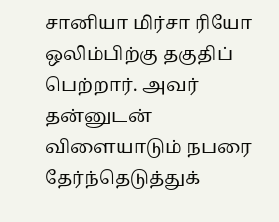சானியா மிர்சா ரியோ ஒலிம்பிற்கு தகுதிப் பெற்றார். அவர் தன்னுடன் விளையாடும் நபரை தேர்ந்தெடுத்துக்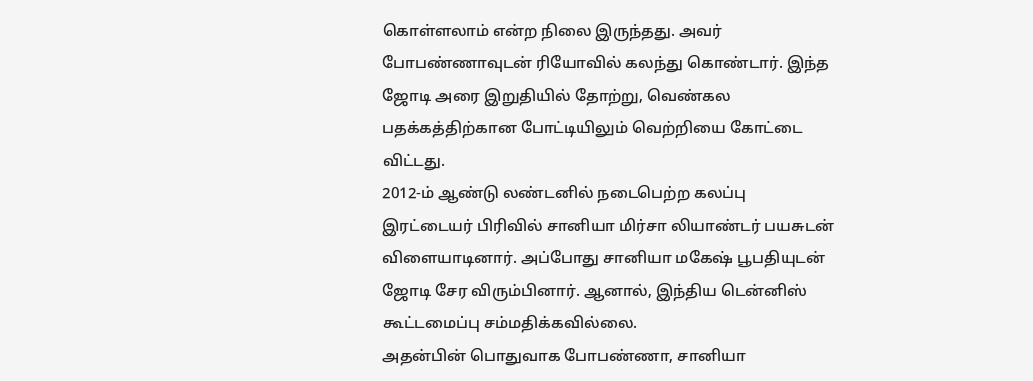கொள்ளலாம் என்ற நிலை இருந்தது. அவர் போபண்ணாவுடன் ரியோவில் கலந்து கொண்டார். இந்த ஜோடி அரை இறுதியில் தோற்று, வெண்கல பதக்கத்திற்கான போட்டியிலும் வெற்றியை கோட்டை விட்டது.
2012-ம் ஆண்டு லண்டனில் நடைபெற்ற கலப்பு இரட்டையர் பிரிவில் சானியா மிர்சா லியாண்டர் பயசுடன் விளையாடினார். அப்போது சானியா மகேஷ் பூபதியுடன் ஜோடி சேர விரும்பினார். ஆனால், இந்திய டென்னிஸ் கூட்டமைப்பு சம்மதிக்கவில்லை.
அதன்பின் பொதுவாக போபண்ணா, சானியா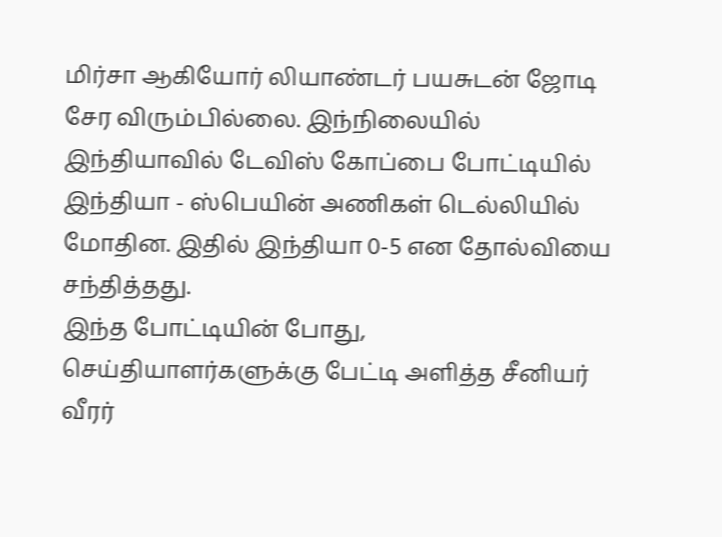மிர்சா ஆகியோர் லியாண்டர் பயசுடன் ஜோடி சேர விரும்பில்லை. இந்நிலையில் இந்தியாவில் டேவிஸ் கோப்பை போட்டியில் இந்தியா - ஸ்பெயின் அணிகள் டெல்லியில் மோதின. இதில் இந்தியா 0-5 என தோல்வியை சந்தித்தது.
இந்த போட்டியின் போது, செய்தியாளர்களுக்கு பேட்டி அளித்த சீனியர் வீரர்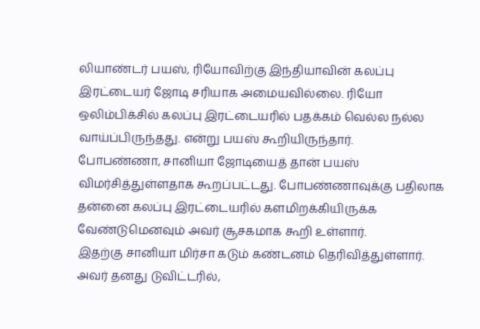லியாண்டர் பயஸ், ரியோவிற்கு இந்தியாவின் கலப்பு இரட்டையர் ஜோடி சரியாக அமையவில்லை. ரியோ ஒலிம்பிக்சில் கலப்பு இரட்டையரில் பதக்கம் வெல்ல நல்ல வாய்ப்பிருந்தது. என்று பயஸ் கூறியிருந்தார்.
போபண்ணா, சானியா ஜோடியைத் தான் பயஸ் விமர்சித்துள்ளதாக கூறப்பட்டது. போபண்ணாவுக்கு பதிலாக தன்னை கலப்பு இரட்டையரில் களமிறக்கியிருக்க வேண்டுமெனவும் அவர் சூசகமாக கூறி உள்ளார்.
இதற்கு சானியா மிர்சா கடும் கண்டனம் தெரிவித்துள்ளார். அவர் தனது டுவிட்டரில்,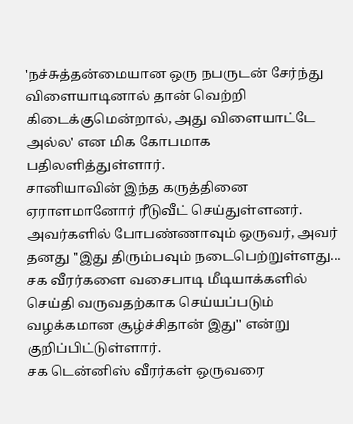'நச்சுத்தன்மையான ஒரு நபருடன் சேர்ந்து விளையாடினால் தான் வெற்றி கிடைக்குமென்றால், அது விளையாட்டே அல்ல' என மிக கோபமாக பதிலளித்துள்ளார்.
சானியாவின் இந்த கருத்தினை ஏராளமானோர் ரீடுவீட் செய்துள்ளனர். அவர்களில் போபண்ணாவும் ஒருவர், அவர் தனது ''இது திரும்பவும் நடைபெற்றுள்ளது... சக வீரர்களை வசைபாடி மீடியாக்களில் செய்தி வருவதற்காக செய்யப்படும் வழக்கமான சூழ்ச்சிதான் இது'' என்று குறிப்பிட்டுள்ளார்.
சக டென்னிஸ் வீரர்கள் ஒருவரை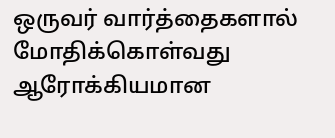ஒருவர் வார்த்தைகளால் மோதிக்கொள்வது ஆரோக்கியமான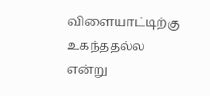விளையாட்டிற்கு உகந்ததல்ல என்று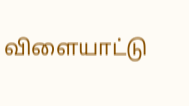விளையாட்டு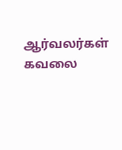ஆர்வலர்கள் கவலை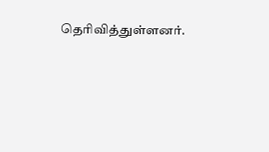தெரிவித்துள்ளனர்.